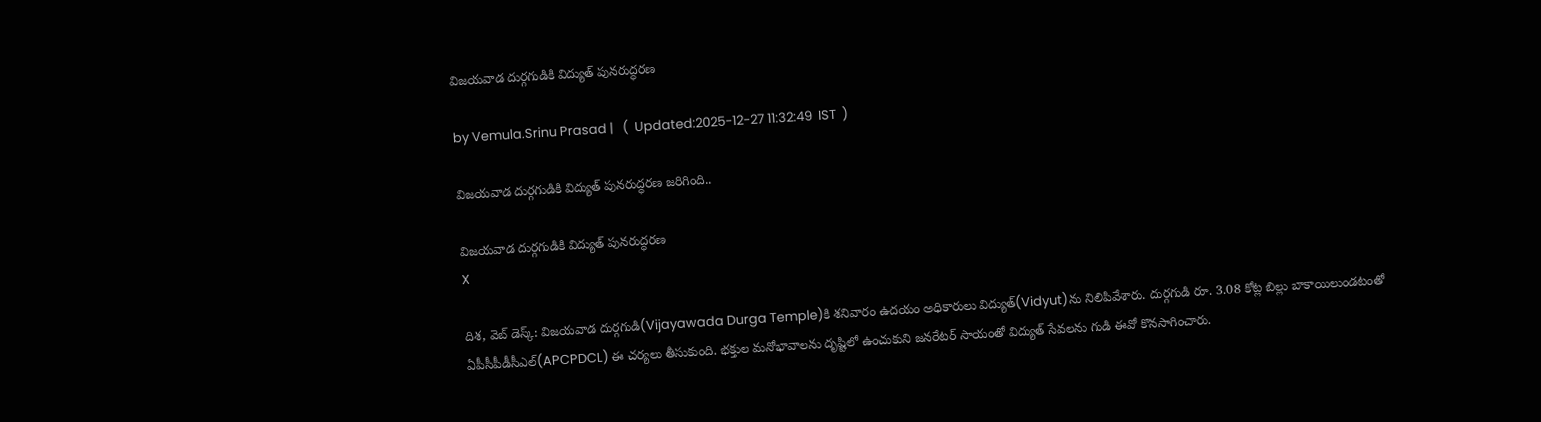విజయవాడ దుర్గగుడికి విద్యుత్ పునరుద్ధరణ

by Vemula.Srinu Prasad |   (  Updated:2025-12-27 11:32:49  IST  )

విజయవాడ దుర్గగుడికి విద్యుత్ పునరుద్ధరణ జరిగింది..

విజయవాడ దుర్గగుడికి విద్యుత్ పునరుద్ధరణ
X

దిశ, వెబ్ డెస్క్: విజయవాడ దుర్గగుడి(Vijayawada Durga Temple)కి శనివారం ఉదయం అధికారులు విద్యుత్‌(Vidyut)ను నిలిపివేశారు. దుర్గగుడి రూ. 3.08 కోట్ల బిల్లు బాకాయిలుండటంతో ఏపీసీపీడీసీఎల్(APCPDCL) ఈ చర్యలు తీసుకుంది. భక్తుల మనోభావాలను దృష్టిలో ఉంచుకుని జనరేటర్ సాయంతో విద్యుత్ సేవలను గుడి ఈవో కొనసాగించారు.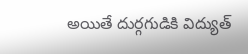అయితే దుర్గగుడికి విద్యుత్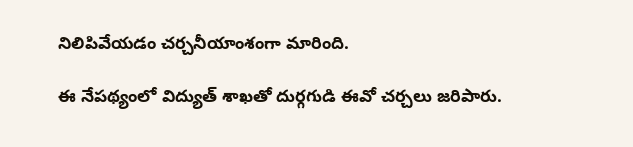నిలిపివేయడం చర్చనీయాంశంగా మారింది.

ఈ నేపథ్యంలో విద్యుత్ శాఖతో దుర్గగుడి ఈవో చర్చలు జరిపారు.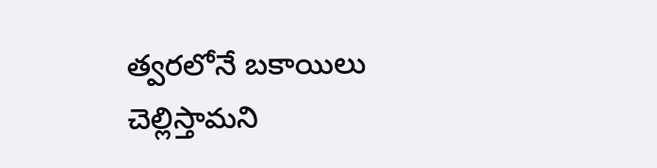త్వరలోనే బకాయిలు చెల్లిస్తామని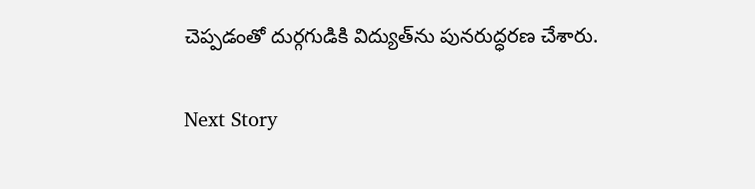చెప్పడంతో దుర్గగుడికి విద్యుత్‌ను పునరుద్ధరణ చేశారు.

Next Story